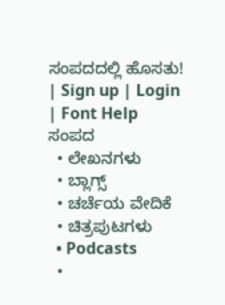ಸಂಪದದಲ್ಲಿ ಹೊಸತು! | Sign up | Login | Font Help
ಸಂಪದ
  • ಲೇಖನಗಳು
  • ಬ್ಲಾಗ್ಸ್
  • ಚರ್ಚೆಯ ವೇದಿಕೆ
  • ಚಿತ್ರಪುಟಗಳು
  • Podcasts
  •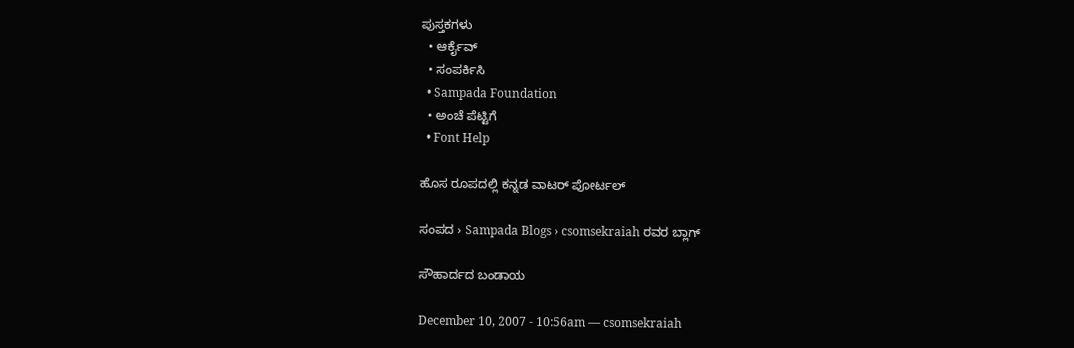ಪುಸ್ತಕಗಳು
  • ಆರ್ಕೈವ್
  • ಸಂಪರ್ಕಿಸಿ
  • Sampada Foundation
  • ಅಂಚೆ ಪೆಟ್ಟಿಗೆ
  • Font Help

ಹೊಸ ರೂಪದಲ್ಲಿ ಕನ್ನಡ ವಾಟರ್ ಪೋರ್ಟಲ್

ಸಂಪದ › Sampada Blogs › csomsekraiah ರವರ ಬ್ಲಾಗ್

ಸೌಹಾರ್ದದ ಬಂಡಾಯ

December 10, 2007 - 10:56am — csomsekraiah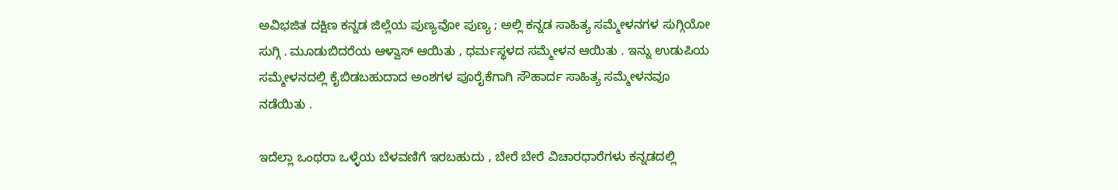ಅವಿಭಜಿತ ದಕ್ಷಿಣ ಕನ್ನಡ ಜಿಲ್ಲೆಯ ಪುಣ್ಯವೋ ಪುಣ್ಯ ; ಅಲ್ಲಿ ಕನ್ನಡ ಸಾಹಿತ್ಯ ಸಮ್ಮೇಳನಗಳ ಸುಗ್ಗಿಯೋ ಸುಗ್ಗಿ . ಮೂಡುಬಿದರೆಯ ಆಳ್ವಾಸ್ ಆಯಿತು , ಧರ್ಮಸ್ಥಳದ ಸಮ್ಮೇಳನ ಆಯಿತು . ಇನ್ನು ಉಡುಪಿಯ ಸಮ್ಮೇಳನದಲ್ಲಿ ಕೈಬಿಡಬಹುದಾದ ಅಂಶಗಳ ಪೂರೈಕೆಗಾಗಿ ಸೌಹಾರ್ದ ಸಾಹಿತ್ಯ ಸಮ್ಮೇಳನವೂ ನಡೆಯಿತು .

ಇದೆಲ್ಲಾ ಒಂಥರಾ ಒಳ್ಳೆಯ ಬೆಳವಣಿಗೆ ಇರಬಹುದು , ಬೇರೆ ಬೇರೆ ವಿಚಾರಧಾರೆಗಳು ಕನ್ನಡದಲ್ಲಿ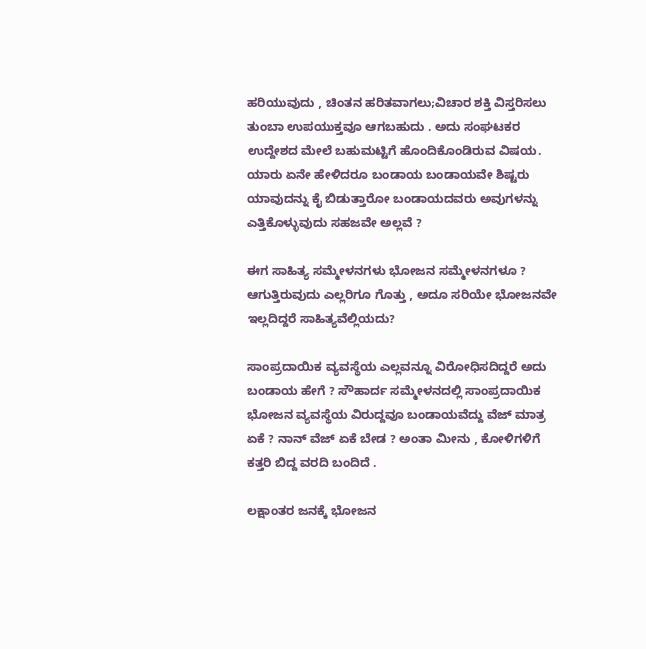ಹರಿಯುವುದು , ಚಿಂತನ ಹರಿತವಾಗಲು;ವಿಚಾರ ಶಕ್ತಿ ವಿಸ್ತರಿಸಲು ತುಂಬಾ ಉಪಯುಕ್ತವೂ ಆಗಬಹುದು . ಅದು ಸಂಘಟಕರ ಉದ್ದೇಶದ ಮೇಲೆ ಬಹುಮಟ್ಟಿಗೆ ಹೊಂದಿಕೊಂಡಿರುವ ವಿಷಯ. ಯಾರು ಏನೇ ಹೇಳಿದರೂ ಬಂಡಾಯ ಬಂಡಾಯವೇ ಶಿಷ್ಟರು ಯಾವುದನ್ನು ಕೈ ಬಿಡುತ್ತಾರೋ ಬಂಡಾಯದವರು ಅವುಗಳನ್ನು ಎತ್ತಿಕೊಳ್ಳುವುದು ಸಹಜವೇ ಅಲ್ಲವೆ ?

ಈಗ ಸಾಹಿತ್ಯ ಸಮ್ಮೇಳನಗಳು ಭೋಜನ ಸಮ್ಮೇಳನಗಳೂ ? ಆಗುತ್ತಿರುವುದು ಎಲ್ಲರಿಗೂ ಗೊತ್ತು , ಅದೂ ಸರಿಯೇ ಭೋಜನವೇ ಇಲ್ಲದಿದ್ದರೆ ಸಾಹಿತ್ಯವೆಲ್ಲಿಯದು?

ಸಾಂಪ್ರದಾಯಿಕ ವ್ಯವಸ್ಥೆಯ ಎಲ್ಲವನ್ನೂ ವಿರೋಧಿಸದಿದ್ದರೆ ಅದು ಬಂಡಾಯ ಹೇಗೆ ? ಸೌಹಾರ್ದ ಸಮ್ಮೇಳನದಲ್ಲಿ ಸಾಂಪ್ರದಾಯಿಕ ಭೋಜನ ವ್ಯವಸ್ಥೆಯ ವಿರುದ್ದವೂ ಬಂಡಾಯವೆದ್ದು ವೆಜ್ ಮಾತ್ರ ಏಕೆ ? ನಾನ್ ವೆಜ್ ಏಕೆ ಬೇಡ ? ಅಂತಾ ಮೀನು , ಕೋಳಿಗಳಿಗೆ ಕತ್ತರಿ ಬಿದ್ದ ವರದಿ ಬಂದಿದೆ .

ಲಕ್ಷಾಂತರ ಜನಕ್ಕೆ ಭೋಜನ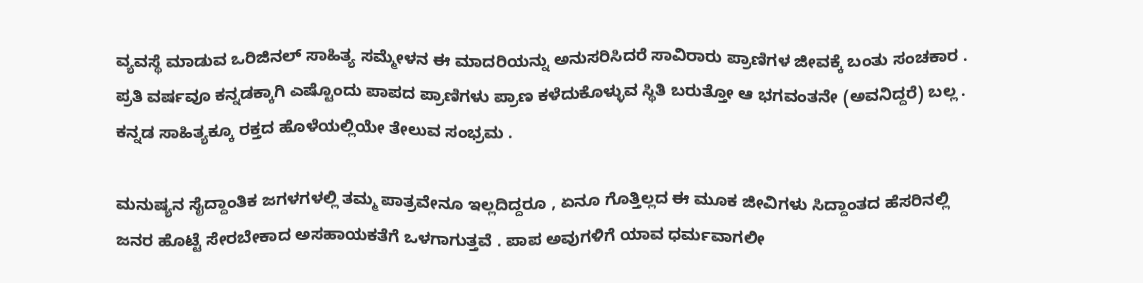ವ್ಯವಸ್ಥೆ ಮಾಡುವ ಒರಿಜಿನಲ್ ಸಾಹಿತ್ಯ ಸಮ್ಮೇಳನ ಈ ಮಾದರಿಯನ್ನು ಅನುಸರಿಸಿದರೆ ಸಾವಿರಾರು ಪ್ರಾಣಿಗಳ ಜೀವಕ್ಕೆ ಬಂತು ಸಂಚಕಾರ . ಪ್ರತಿ ವರ್ಷವೂ ಕನ್ನಡಕ್ಕಾಗಿ ಎಷ್ಟೊಂದು ಪಾಪದ ಪ್ರಾಣಿಗಳು ಪ್ರಾಣ ಕಳೆದುಕೊಳ್ಳುವ ಸ್ಥಿತಿ ಬರುತ್ತೋ ಆ ಭಗವಂತನೇ (ಅವನಿದ್ದರೆ) ಬಲ್ಲ . ಕನ್ನಡ ಸಾಹಿತ್ಯಕ್ಕೂ ರಕ್ತದ ಹೊಳೆಯಲ್ಲಿಯೇ ತೇಲುವ ಸಂಭ್ರಮ .

ಮನುಷ್ಯನ ಸೈದ್ದಾಂತಿಕ ಜಗಳಗಳಲ್ಲಿ ತಮ್ಮ ಪಾತ್ರವೇನೂ ಇಲ್ಲದಿದ್ದರೂ , ಏನೂ ಗೊತ್ತಿಲ್ಲದ ಈ ಮೂಕ ಜೀವಿಗಳು ಸಿದ್ದಾಂತದ ಹೆಸರಿನಲ್ಲಿ ಜನರ ಹೊಟ್ಟೆ ಸೇರಬೇಕಾದ ಅಸಹಾಯಕತೆಗೆ ಒಳಗಾಗುತ್ತವೆ . ಪಾಪ ಅವುಗಳಿಗೆ ಯಾವ ಧರ್ಮವಾಗಲೀ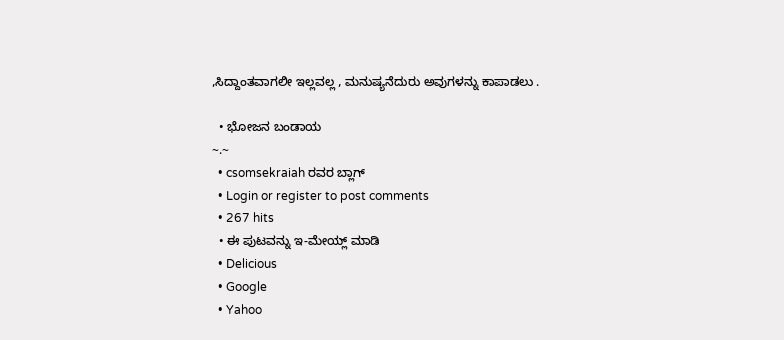,ಸಿದ್ದಾಂತವಾಗಲೀ ಇಲ್ಲವಲ್ಲ , ಮನುಷ್ಯನೆದುರು ಅವುಗಳನ್ನು ಕಾಪಾಡಲು .

  • ಭೋಜನ ಬಂಡಾಯ
~.~
  • csomsekraiah ರವರ ಬ್ಲಾಗ್
  • Login or register to post comments
  • 267 hits
  • ಈ ಪುಟವನ್ನು ಇ-ಮೇಯ್ಲ್ ಮಾಡಿ
  • Delicious
  • Google
  • Yahoo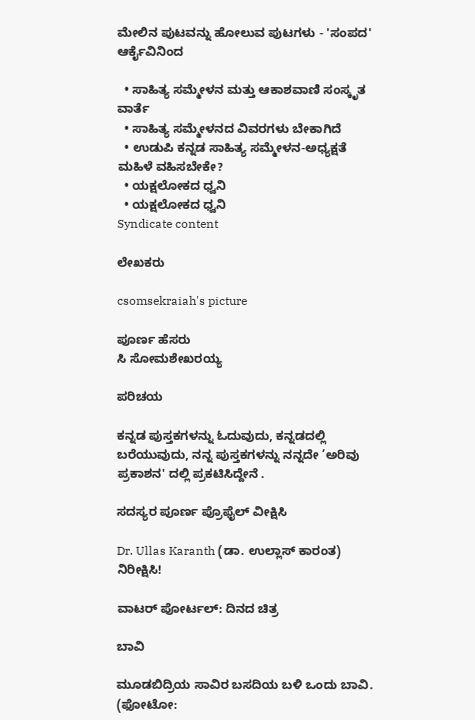ಮೇಲಿನ ಪುಟವನ್ನು ಹೋಲುವ ಪುಟಗಳು - 'ಸಂಪದ' ಆರ್ಕೈವಿನಿಂದ

  • ಸಾಹಿತ್ಯ ಸಮ್ಮೇಳನ ಮತ್ತು ಆಕಾಶವಾಣಿ ಸಂಸ್ಕೃತ ವಾರ್ತೆ
  • ಸಾಹಿತ್ಯ ಸಮ್ಮೇಳನದ ವಿವರಗಳು ಬೇಕಾಗಿದೆ
  • ಉಡುಪಿ ಕನ್ನಡ ಸಾಹಿತ್ಯ ಸಮ್ಮೇಳನ-ಅಧ್ಯಕ್ಷತೆ ಮಹಿಳೆ ವಹಿಸಬೇಕೇ?
  • ಯಕ್ಷಲೋಕದ ಧ್ವನಿ
  • ಯಕ್ಷಲೋಕದ ಧ್ವನಿ
Syndicate content

ಲೇಖಕರು

csomsekraiah's picture

ಪೂರ್ಣ ಹೆಸರು
ಸಿ ಸೋಮಶೇಖರಯ್ಯ

ಪರಿಚಯ

ಕನ್ನಡ ಪುಸ್ತಕಗಳನ್ನು ಓದುವುದು, ಕನ್ನಡದಲ್ಲಿ ಬರೆಯುವುದು, ನನ್ನ ಪುಸ್ತಕಗಳನ್ನು ನನ್ನದೇ ’ಅರಿವು ಪ್ರಕಾಶನ' ದಲ್ಲಿ ಪ್ರಕಟಿಸಿದ್ದೇನೆ .

ಸದಸ್ಯರ ಪೂರ್ಣ ಪ್ರೊಫೈಲ್ ವೀಕ್ಷಿಸಿ

Dr. Ullas Karanth (ಡಾ. ಉಲ್ಲಾಸ್ ಕಾರಂತ)
ನಿರೀಕ್ಷಿಸಿ!

ವಾಟರ್ ಪೋರ್ಟಲ್: ದಿನದ ಚಿತ್ರ

ಬಾವಿ

ಮೂಡಬಿದ್ರಿಯ ಸಾವಿರ ಬಸದಿಯ ಬಳಿ ಒಂದು ಬಾವಿ.
(ಫೋಟೋ: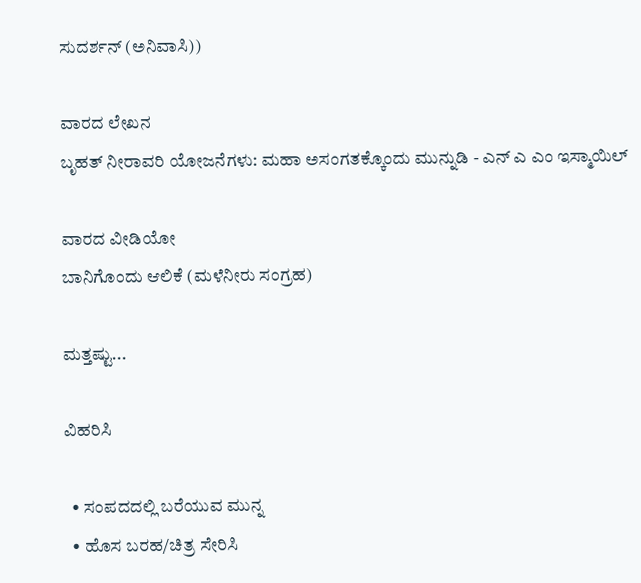ಸುದರ್ಶನ್ (ಅನಿವಾಸಿ))

ವಾರದ ಲೇಖನ
ಬೃಹತ್ ನೀರಾವರಿ ಯೋಜನೆಗಳು: ಮಹಾ ಅಸಂಗತಕ್ಕೊಂದು ಮುನ್ನುಡಿ - ಎನ್ ಎ ಎಂ ಇಸ್ಮಾಯಿಲ್

ವಾರದ ವೀಡಿಯೋ
ಬಾನಿಗೊಂದು ಆಲಿಕೆ (ಮಳೆನೀರು ಸಂಗ್ರಹ)

ಮತ್ತಷ್ಟು...

ವಿಹರಿಸಿ

  • ಸಂಪದದಲ್ಲಿ ಬರೆಯುವ ಮುನ್ನ
  • ಹೊಸ ಬರಹ/ಚಿತ್ರ ಸೇರಿಸಿ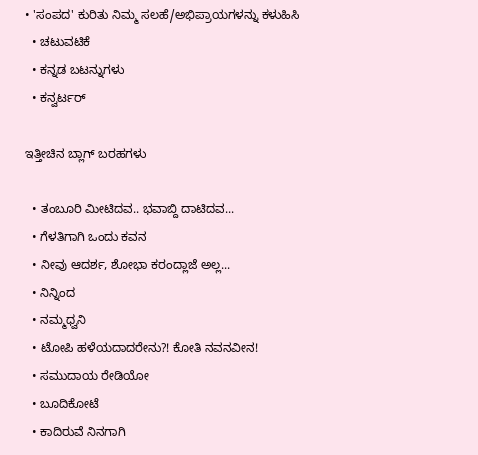• 'ಸಂಪದ' ಕುರಿತು ನಿಮ್ಮ ಸಲಹೆ/ಅಭಿಪ್ರಾಯಗಳನ್ನು ಕಳುಹಿಸಿ
  • ಚಟುವಟಿಕೆ
  • ಕನ್ನಡ ಬಟನ್ನುಗಳು
  • ಕನ್ವರ್ಟರ್

ಇತ್ತೀಚಿನ ಬ್ಲಾಗ್ ಬರಹಗಳು

  • ತಂಬೂರಿ ಮೀಟಿದವ.. ಭವಾಬ್ದಿ ದಾಟಿದವ...
  • ಗೆಳತಿಗಾಗಿ ಒಂದು ಕವನ
  • ನೀವು ಆದರ್ಶ, ಶೋಭಾ ಕರಂದ್ಲಾಜೆ ಅಲ್ಲ...
  • ನಿನ್ನಿಂದ
  • ನಮ್ಮಧ್ವನಿ
  • ಟೋಪಿ ಹಳೆಯದಾದರೇನು?! ಕೋತಿ ನವನವೀನ!
  • ಸಮುದಾಯ ರೇಡಿಯೋ
  • ಬೂದಿಕೋಟೆ
  • ಕಾದಿರುವೆ ನಿನಗಾಗಿ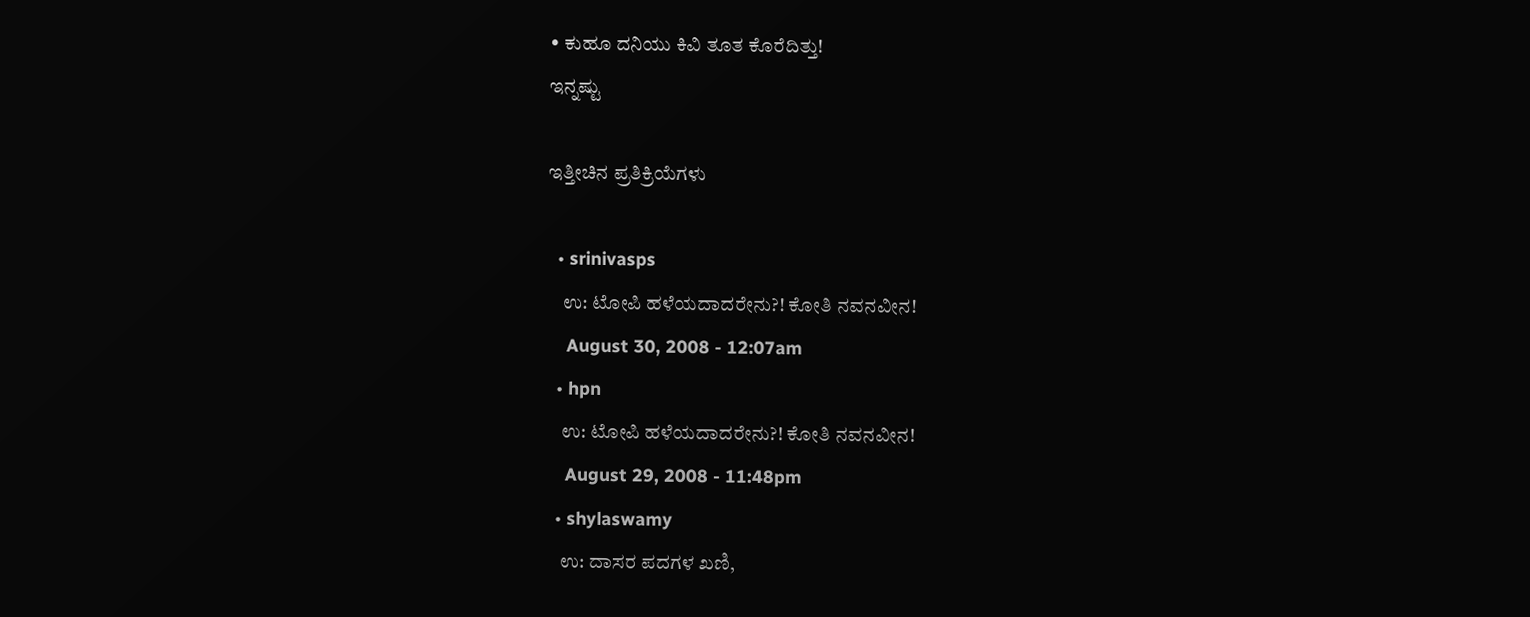• ಕುಹೂ ದನಿಯು ಕಿವಿ ತೂತ ಕೊರೆದಿತ್ತು!
ಇನ್ನಷ್ಟು

ಇತ್ತೀಚಿನ ಪ್ರತಿಕ್ರಿಯೆಗಳು

  • srinivasps
    ಉ: ಟೋಪಿ ಹಳೆಯದಾದರೇನು?! ಕೋತಿ ನವನವೀನ!
    August 30, 2008 - 12:07am
  • hpn
    ಉ: ಟೋಪಿ ಹಳೆಯದಾದರೇನು?! ಕೋತಿ ನವನವೀನ!
    August 29, 2008 - 11:48pm
  • shylaswamy
    ಉ: ದಾಸರ ಪದಗಳ ಖಣಿ,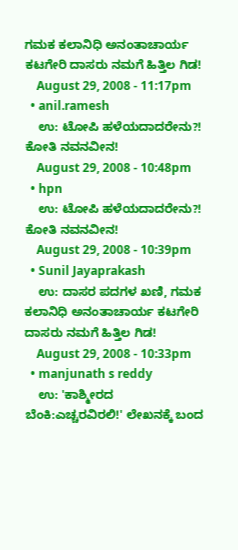ಗಮಕ ಕಲಾನಿಧಿ ಅನಂತಾಚಾರ್ಯ ಕಟಗೇರಿ ದಾಸರು ನಮಗೆ ಹಿತ್ತಿಲ ಗಿಡ!
    August 29, 2008 - 11:17pm
  • anil.ramesh
    ಉ: ಟೋಪಿ ಹಳೆಯದಾದರೇನು?! ಕೋತಿ ನವನವೀನ!
    August 29, 2008 - 10:48pm
  • hpn
    ಉ: ಟೋಪಿ ಹಳೆಯದಾದರೇನು?! ಕೋತಿ ನವನವೀನ!
    August 29, 2008 - 10:39pm
  • Sunil Jayaprakash
    ಉ: ದಾಸರ ಪದಗಳ ಖಣಿ, ಗಮಕ ಕಲಾನಿಧಿ ಅನಂತಾಚಾರ್ಯ ಕಟಗೇರಿ ದಾಸರು ನಮಗೆ ಹಿತ್ತಿಲ ಗಿಡ!
    August 29, 2008 - 10:33pm
  • manjunath s reddy
    ಉ: 'ಕಾಶ್ಮೀರದ ಬೆಂಕಿ:ಎಚ್ಚರವಿರಲಿ!' ಲೇಖನಕ್ಕೆ ಬಂದ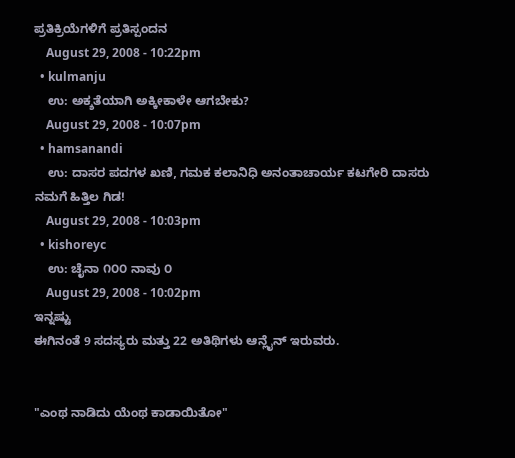ಪ್ರತಿಕ್ರಿಯೆಗಳಿಗೆ ಪ್ರತಿಸ್ಪಂದನ
    August 29, 2008 - 10:22pm
  • kulmanju
    ಉ: ಅಕ್ಶತೆಯಾಗಿ ಅಕ್ಕೀಕಾಳೇ ಆಗಬೇಕು?
    August 29, 2008 - 10:07pm
  • hamsanandi
    ಉ: ದಾಸರ ಪದಗಳ ಖಣಿ, ಗಮಕ ಕಲಾನಿಧಿ ಅನಂತಾಚಾರ್ಯ ಕಟಗೇರಿ ದಾಸರು ನಮಗೆ ಹಿತ್ತಿಲ ಗಿಡ!
    August 29, 2008 - 10:03pm
  • kishoreyc
    ಉ: ಚೈನಾ ೧೦೦ ನಾವು ೦
    August 29, 2008 - 10:02pm
ಇನ್ನಷ್ಟು
ಈಗಿನಂತೆ 9 ಸದಸ್ಯರು ಮತ್ತು 22 ಅತಿಥಿಗಳು ಆನ್ಲೈನ್ ಇರುವರು.


"ಎಂಥ ನಾಡಿದು ಯೆಂಥ ಕಾಡಾಯಿತೋ"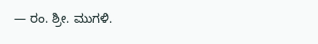— ರಂ. ಶ್ರೀ. ಮುಗಳಿ.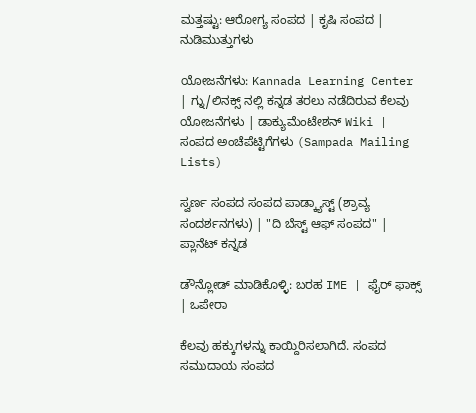ಮತ್ತಷ್ಟು: ಆರೋಗ್ಯ ಸಂಪದ | ಕೃಷಿ ಸಂಪದ | ನುಡಿಮುತ್ತುಗಳು

ಯೋಜನೆಗಳು: Kannada Learning Center | ಗ್ನು/ಲಿನಕ್ಸ್ ನಲ್ಲಿ ಕನ್ನಡ ತರಲು ನಡೆದಿರುವ ಕೆಲವು ಯೋಜನೆಗಳು | ಡಾಕ್ಯುಮೆಂಟೇಶನ್ Wiki | ಸಂಪದ ಅಂಚೆಪೆಟ್ಟಿಗೆಗಳು (Sampada Mailing Lists)

ಸ್ವರ್ಣ ಸಂಪದ ಸಂಪದ ಪಾಡ್ಕ್ಯಾಸ್ಟ್ (ಶ್ರಾವ್ಯ ಸಂದರ್ಶನಗಳು) | "ದಿ ಬೆಸ್ಟ್ ಆಫ್ ಸಂಪದ" | ಪ್ಲಾನೆಟ್ ಕನ್ನಡ

ಡೌನ್ಲೋಡ್ ಮಾಡಿಕೊಳ್ಳಿ: ಬರಹ IME | ಫೈರ್ ಫಾಕ್ಸ್ | ಒಪೇರಾ

ಕೆಲವು ಹಕ್ಕುಗಳನ್ನು ಕಾಯ್ದಿರಿಸಲಾಗಿದೆ. ಸಂಪದ ಸಮುದಾಯ ಸಂಪದ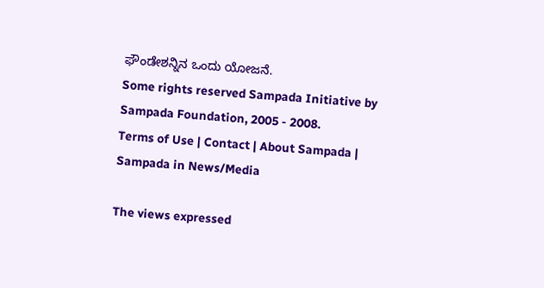ಫೌಂಡೇಶನ್ನಿನ ಒಂದು ಯೋಜನೆ.
Some rights reserved Sampada Initiative by Sampada Foundation, 2005 - 2008.
Terms of Use | Contact | About Sampada | Sampada in News/Media

The views expressed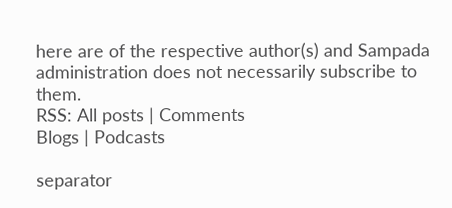here are of the respective author(s) and Sampada administration does not necessarily subscribe to them.
RSS: All posts | Comments
Blogs | Podcasts

separator